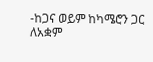-ከጋና ወይም ከካሜሮን ጋር ለአቋም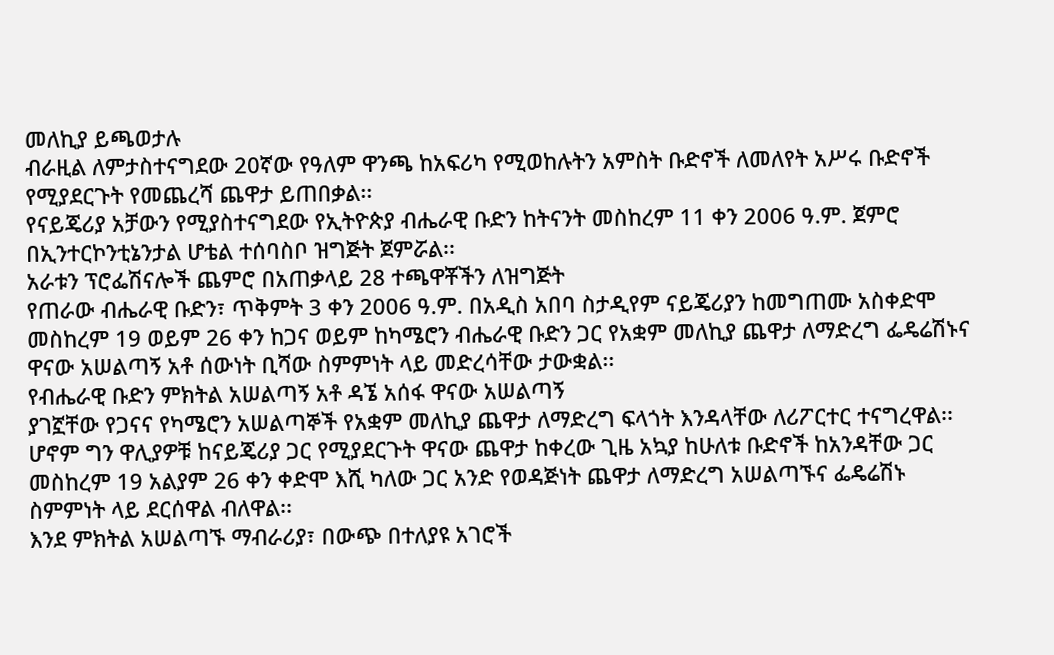መለኪያ ይጫወታሉ
ብራዚል ለምታስተናግደው 20ኛው የዓለም ዋንጫ ከአፍሪካ የሚወከሉትን አምስት ቡድኖች ለመለየት አሥሩ ቡድኖች የሚያደርጉት የመጨረሻ ጨዋታ ይጠበቃል፡፡
የናይጄሪያ አቻውን የሚያስተናግደው የኢትዮጵያ ብሔራዊ ቡድን ከትናንት መስከረም 11 ቀን 2006 ዓ.ም. ጀምሮ በኢንተርኮንቲኔንታል ሆቴል ተሰባስቦ ዝግጅት ጀምሯል፡፡
አራቱን ፕሮፌሽናሎች ጨምሮ በአጠቃላይ 28 ተጫዋቾችን ለዝግጅት
የጠራው ብሔራዊ ቡድን፣ ጥቅምት 3 ቀን 2006 ዓ.ም. በአዲስ አበባ ስታዲየም ናይጄሪያን ከመግጠሙ አስቀድሞ
መስከረም 19 ወይም 26 ቀን ከጋና ወይም ከካሜሮን ብሔራዊ ቡድን ጋር የአቋም መለኪያ ጨዋታ ለማድረግ ፌዴሬሽኑና
ዋናው አሠልጣኝ አቶ ሰውነት ቢሻው ስምምነት ላይ መድረሳቸው ታውቋል፡፡
የብሔራዊ ቡድን ምክትል አሠልጣኝ አቶ ዳኜ አሰፋ ዋናው አሠልጣኝ
ያገኟቸው የጋናና የካሜሮን አሠልጣኞች የአቋም መለኪያ ጨዋታ ለማድረግ ፍላጎት እንዳላቸው ለሪፖርተር ተናግረዋል፡፡
ሆኖም ግን ዋሊያዎቹ ከናይጄሪያ ጋር የሚያደርጉት ዋናው ጨዋታ ከቀረው ጊዜ አኳያ ከሁለቱ ቡድኖች ከአንዳቸው ጋር
መስከረም 19 አልያም 26 ቀን ቀድሞ እሺ ካለው ጋር አንድ የወዳጅነት ጨዋታ ለማድረግ አሠልጣኙና ፌዴሬሽኑ
ስምምነት ላይ ደርሰዋል ብለዋል፡፡
እንደ ምክትል አሠልጣኙ ማብራሪያ፣ በውጭ በተለያዩ አገሮች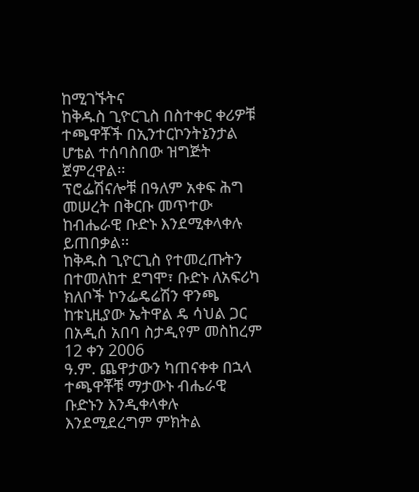ከሚገኙትና
ከቅዱስ ጊዮርጊስ በስተቀር ቀሪዎቹ ተጫዋቾች በኢንተርኮንትኔንታል ሆቴል ተሰባስበው ዝግጅት ጀምረዋል፡፡
ፕሮፌሽናሎቹ በዓለም አቀፍ ሕግ መሠረት በቅርቡ መጥተው ከብሔራዊ ቡድኑ እንደሚቀላቀሉ ይጠበቃል፡፡
ከቅዱስ ጊዮርጊስ የተመረጡትን በተመለከተ ደግሞ፣ ቡድኑ ለአፍሪካ
ክለቦች ኮንፌዴሬሽን ዋንጫ ከቱኒዚያው ኤትዋል ዴ ሳህል ጋር በአዲሰ አበባ ስታዲየም መስከረም 12 ቀን 2006
ዓ.ም. ጨዋታውን ካጠናቀቀ በኋላ ተጫዋቾቹ ማታውኑ ብሔራዊ ቡድኑን እንዲቀላቀሉ እንደሚደረግም ምክትል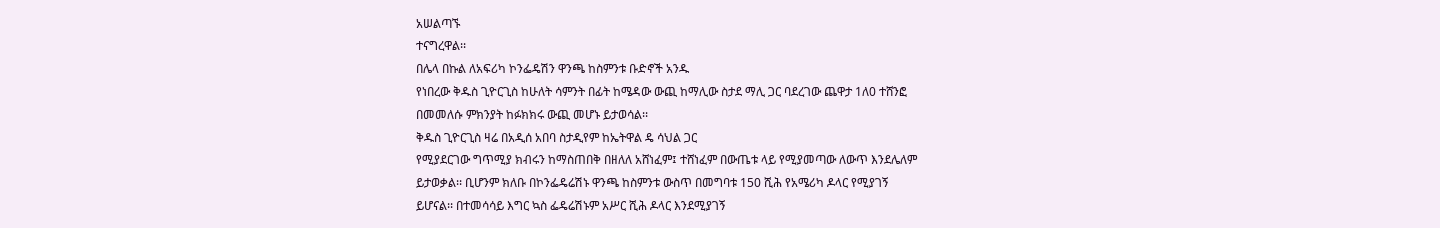አሠልጣኙ
ተናግረዋል፡፡
በሌላ በኩል ለአፍሪካ ኮንፌዴሽን ዋንጫ ከስምንቱ ቡድኖች አንዱ
የነበረው ቅዱስ ጊዮርጊስ ከሁለት ሳምንት በፊት ከሜዳው ውጪ ከማሊው ስታደ ማሊ ጋር ባደረገው ጨዋታ 1ለ0 ተሸንፎ
በመመለሱ ምክንያት ከፉክክሩ ውጪ መሆኑ ይታወሳል፡፡
ቅዱስ ጊዮርጊስ ዛሬ በአዲሰ አበባ ስታዲየም ከኤትዋል ዴ ሳህል ጋር
የሚያደርገው ግጥሚያ ክብሩን ከማስጠበቅ በዘለለ አሸነፈም፤ ተሸነፈም በውጤቱ ላይ የሚያመጣው ለውጥ እንደሌለም
ይታወቃል፡፡ ቢሆንም ክለቡ በኮንፌዴሬሽኑ ዋንጫ ከስምንቱ ውስጥ በመግባቱ 150 ሺሕ የአሜሪካ ዶላር የሚያገኝ
ይሆናል፡፡ በተመሳሳይ እግር ኳስ ፌዴሬሽኑም አሥር ሺሕ ዶላር እንደሚያገኝ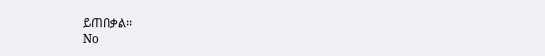ይጠበቃል፡፡
No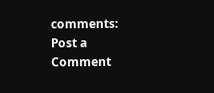comments:
Post a Comment